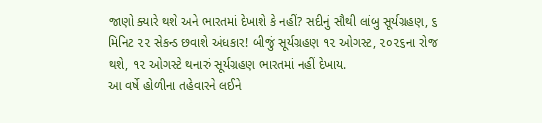જાણો ક્યારે થશે અને ભારતમાં દેખાશે કે નહીં? સદીનું સૌથી લાંબુ સૂર્યગ્રહણ, ૬ મિનિટ ૨૨ સેકન્ડ છવાશે અંધકાર! બીજું સૂર્યગ્રહણ ૧૨ ઓગસ્ટ, ૨૦૨૬ના રોજ થશે, ૧૨ ઓગસ્ટે થનારું સૂર્યગ્રહણ ભારતમાં નહીં દેખાય.
આ વર્ષે હોળીના તહેવારને લઈને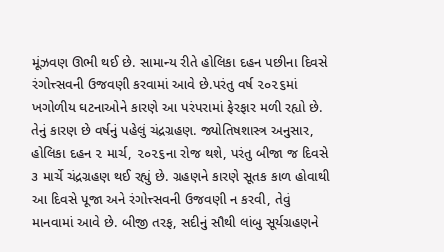મૂંઝવણ ઊભી થઈ છે. સામાન્ય રીતે હોલિકા દહન પછીના દિવસે રંગોત્ત્સવની ઉજવણી કરવામાં આવે છે.પરંતુ વર્ષ ૨૦૨૬માં ખગોળીય ઘટનાઓને કારણે આ પરંપરામાં ફેરફાર મળી રહ્યો છે. તેનું કારણ છે વર્ષનું પહેલું ચંદ્રગ્રહણ. જ્યોતિષશાસ્ત્ર અનુસાર, હોલિકા દહન ૨ માર્ચ, ૨૦૨૬ના રોજ થશે, પરંતુ બીજા જ દિવસે ૩ માર્ચે ચંદ્રગ્રહણ થઈ રહ્યું છે. ગ્રહણને કારણે સૂતક કાળ હોવાથી આ દિવસે પૂજા અને રંગોત્ત્સવની ઉજવણી ન કરવી, તેવું માનવામાં આવે છે. બીજી તરફ, સદીનું સૌથી લાંબુ સૂર્યગ્રહણને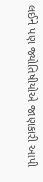લઈને પણ જ્યોતિષીયોએ જાણકારી આપી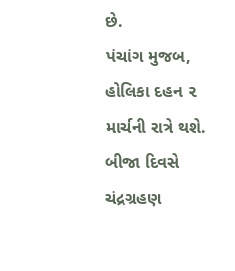છે.
પંચાંગ મુજબ, હોલિકા દહન ૨ માર્ચની રાત્રે થશે. બીજા દિવસે ચંદ્રગ્રહણ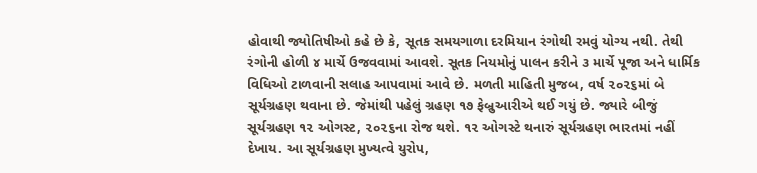હોવાથી જ્યોતિષીઓ કહે છે કે, સૂતક સમયગાળા દરમિયાન રંગોથી રમવું યોગ્ય નથી. તેથી રંગોની હોળી ૪ માર્ચે ઉજવવામાં આવશે. સૂતક નિયમોનું પાલન કરીને ૩ માર્ચે પૂજા અને ધાર્મિક વિધિઓ ટાળવાની સલાહ આપવામાં આવે છે. મળતી માહિતી મુજબ, વર્ષ ૨૦૨૬માં બે સૂર્યગ્રહણ થવાના છે. જેમાંથી પહેલું ગ્રહણ ૧૭ ફેબ્રુઆરીએ થઈ ગયું છે. જ્યારે બીજું સૂર્યગ્રહણ ૧૨ ઓગસ્ટ, ૨૦૨૬ના રોજ થશે. ૧૨ ઓગસ્ટે થનારું સૂર્યગ્રહણ ભારતમાં નહીં દેખાય. આ સૂર્યગ્રહણ મુખ્યત્વે યુરોપ,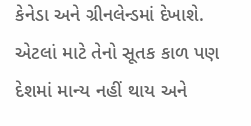કેનેડા અને ગ્રીનલેન્ડમાં દેખાશે. એટલાં માટે તેનો સૂતક કાળ પણ દેશમાં માન્ય નહીં થાય અને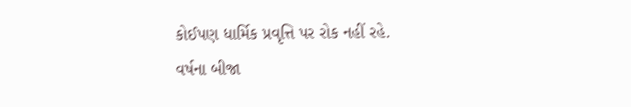કોઈપણ ધાર્મિક પ્રવૃત્તિ પર રોક નહીં રહે.
વર્ષના બીજા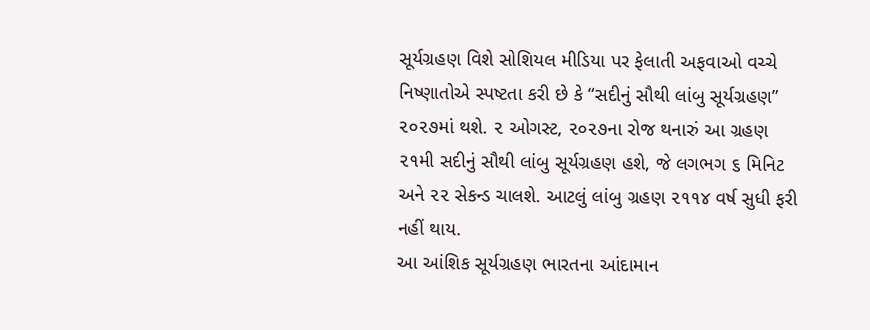સૂર્યગ્રહણ વિશે સોશિયલ મીડિયા પર ફેલાતી અફવાઓ વચ્ચે નિષ્ણાતોએ સ્પષ્ટતા કરી છે કે “સદીનું સૌથી લાંબુ સૂર્યગ્રહણ” ૨૦૨૭માં થશે. ૨ ઓગસ્ટ, ૨૦૨૭ના રોજ થનારું આ ગ્રહણ ૨૧મી સદીનું સૌથી લાંબુ સૂર્યગ્રહણ હશે, જે લગભગ ૬ મિનિટ અને ૨૨ સેકન્ડ ચાલશે. આટલું લાંબુ ગ્રહણ ૨૧૧૪ વર્ષ સુધી ફરી નહીં થાય.
આ આંશિક સૂર્યગ્રહણ ભારતના આંદામાન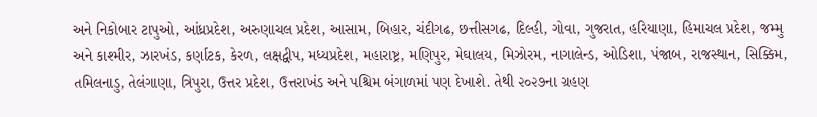અને નિકોબાર ટાપુઓ, આંધ્રપ્રદેશ, અરુણાચલ પ્રદેશ, આસામ, બિહાર, ચંદીગઢ, છત્તીસગઢ, દિલ્હી, ગોવા, ગુજરાત, હરિયાણા, હિમાચલ પ્રદેશ, જમ્મુ અને કાશ્મીર, ઝારખંડ, કર્ણાટક, કેરળ, લક્ષદ્વીપ, મધ્યપ્રદેશ, મહારાષ્ટ્ર, મણિપુર, મેઘાલય, મિઝોરમ, નાગાલેન્ડ, ઓડિશા, પંજાબ, રાજસ્થાન, સિક્કિમ, તમિલનાડુ, તેલંગાણા, ત્રિપુરા, ઉત્તર પ્રદેશ, ઉત્તરાખંડ અને પશ્ચિમ બંગાળમાં પણ દેખાશે. તેથી ૨૦૨૭ના ગ્રહણ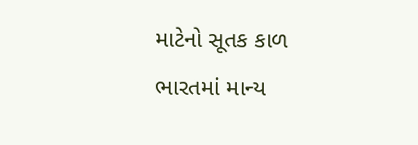માટેનો સૂતક કાળ ભારતમાં માન્ય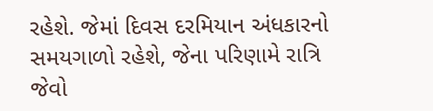રહેશે. જેમાં દિવસ દરમિયાન અંધકારનો સમયગાળો રહેશે, જેના પરિણામે રાત્રિ જેવો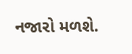નજારો મળશે.